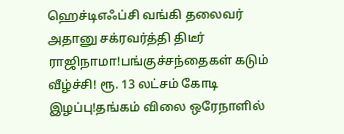ஹெச்டிஎஃப்சி வங்கி தலைவர் அதானு சக்ரவர்த்தி திடீர் ராஜிநாமா!பங்குச்சந்தைகள் கடும் வீழ்ச்சி! ரூ. 13 லட்சம் கோடி இழப்பு!தங்கம் விலை ஒரேநாளில்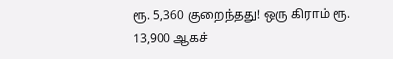ரூ. 5,360 குறைந்தது! ஒரு கிராம் ரூ. 13,900 ஆகச்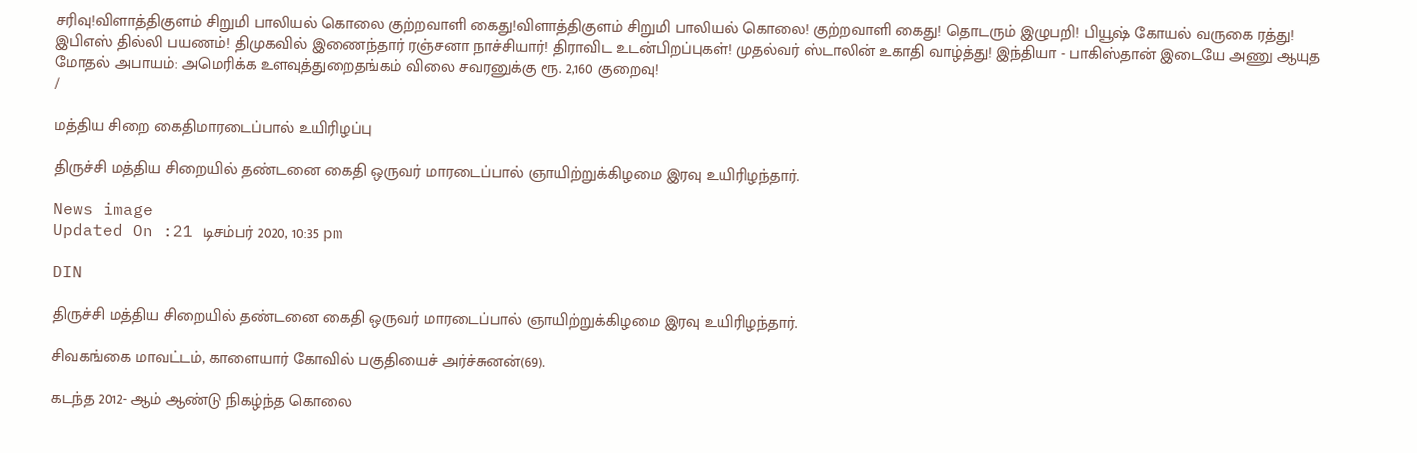சரிவு!விளாத்திகுளம் சிறுமி பாலியல் கொலை குற்றவாளி கைது!விளாத்திகுளம் சிறுமி பாலியல் கொலை! குற்றவாளி கைது! தொடரும் இழுபறி! பியூஷ் கோயல் வருகை ரத்து! இபிஎஸ் தில்லி பயணம்! திமுகவில் இணைந்தார் ரஞ்சனா நாச்சியார்! திராவிட உடன்பிறப்புகள்! முதல்வர் ஸ்டாலின் உகாதி வாழ்த்து! இந்தியா - பாகிஸ்தான் இடையே அணு ஆயுத மோதல் அபாயம்: அமெரிக்க உளவுத்துறைதங்கம் விலை சவரனுக்கு ரூ. 2,160 குறைவு!
/

மத்திய சிறை கைதிமாரடைப்பால் உயிரிழப்பு

திருச்சி மத்திய சிறையில் தண்டனை கைதி ஒருவர் மாரடைப்பால் ஞாயிற்றுக்கிழமை இரவு உயிரிழந்தார்.

News image
Updated On :21 டிசம்பர் 2020, 10:35 pm

DIN

திருச்சி மத்திய சிறையில் தண்டனை கைதி ஒருவர் மாரடைப்பால் ஞாயிற்றுக்கிழமை இரவு உயிரிழந்தார்.

சிவகங்கை மாவட்டம், காளையார் கோவில் பகுதியைச் அர்ச்சுனன்(69).

கடந்த 2012- ஆம் ஆண்டு நிகழ்ந்த கொலை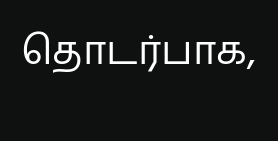தொடர்பாக,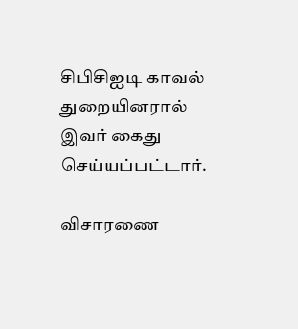சிபிசிஐடி காவல் துறையினரால் இவர் கைது செய்யப்பட்டார்.

விசாரணை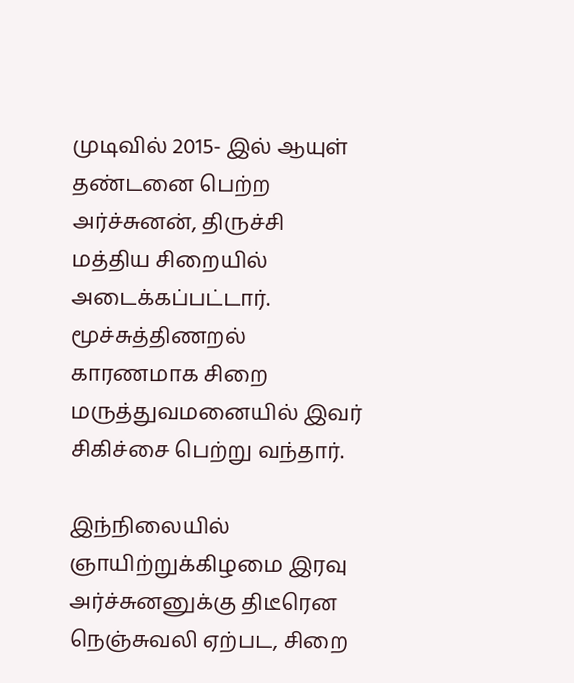முடிவில் 2015- இல் ஆயுள் தண்டனை பெற்ற அர்ச்சுனன், திருச்சி மத்திய சிறையில் அடைக்கப்பட்டார். மூச்சுத்திணறல் காரணமாக சிறை மருத்துவமனையில் இவர் சிகிச்சை பெற்று வந்தார்.

இந்நிலையில் ஞாயிற்றுக்கிழமை இரவு அர்ச்சுனனுக்கு திடீரென நெஞ்சுவலி ஏற்பட, சிறை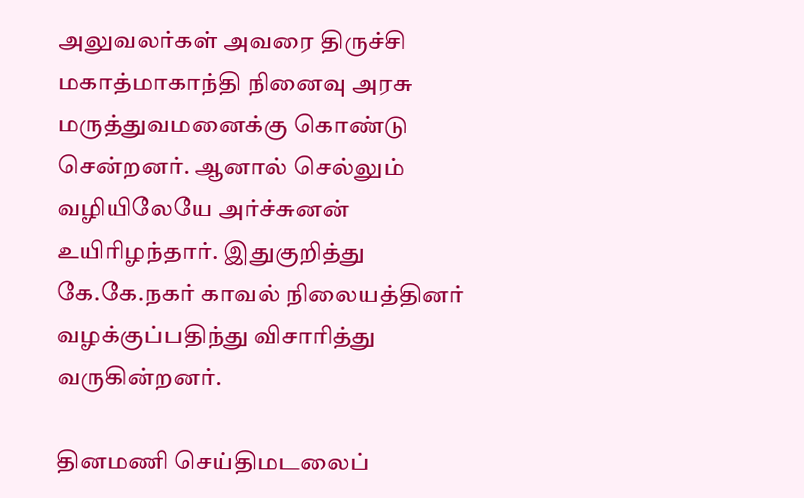அலுவலர்கள் அவரை திருச்சி மகாத்மாகாந்தி நினைவு அரசு மருத்துவமனைக்கு கொண்டு சென்றனர். ஆனால் செல்லும் வழியிலேயே அர்ச்சுனன் உயிரிழந்தார். இதுகுறித்து கே.கே.நகர் காவல் நிலையத்தினர் வழக்குப்பதிந்து விசாரித்து வருகின்றனர்.

தினமணி செய்திமடலைப்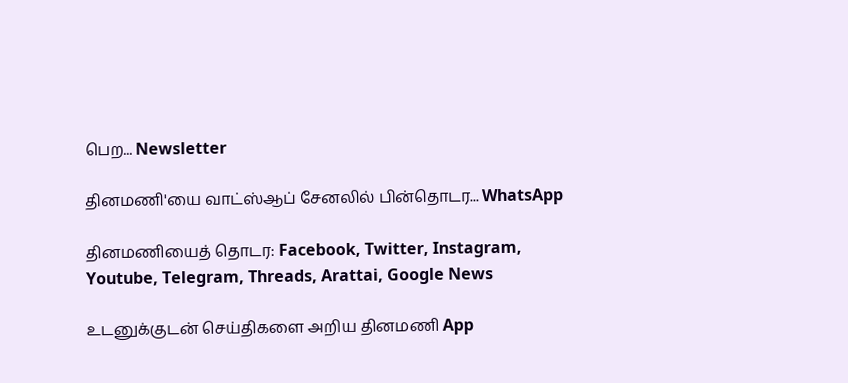பெற... Newsletter

தினமணி'யை வாட்ஸ்ஆப் சேனலில் பின்தொடர... WhatsApp

தினமணியைத் தொடர: Facebook, Twitter, Instagram, Youtube, Telegram, Threads, Arattai, Google News

உடனுக்குடன் செய்திகளை அறிய தினமணி App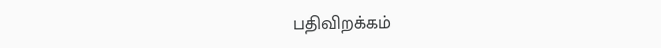பதிவிறக்கம்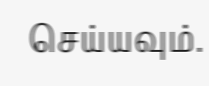செய்யவும்.